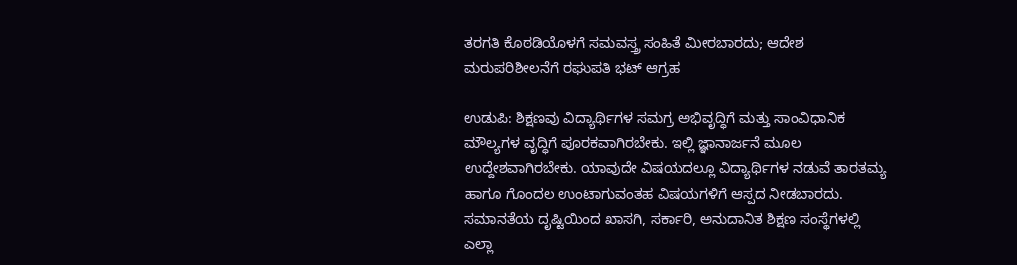ತರಗತಿ ಕೊಠಡಿಯೊಳಗೆ ಸಮವಸ್ತ್ರ ಸಂಹಿತೆ ಮೀರಬಾರದು; ಆದೇಶ ಮರುಪರಿಶೀಲನೆಗೆ ರಘುಪತಿ ಭಟ್ ಆಗ್ರಹ

ಉಡುಪಿ: ಶಿಕ್ಷಣವು ವಿದ್ಯಾರ್ಥಿಗಳ ಸಮಗ್ರ ಅಭಿವೃದ್ಧಿಗೆ ಮತ್ತು ಸಾಂವಿಧಾನಿಕ ಮೌಲ್ಯಗಳ ವೃದ್ಧಿಗೆ ಪೂರಕವಾಗಿರಬೇಕು. ಇಲ್ಲಿ ಜ್ಞಾನಾರ್ಜನೆ ಮೂಲ ಉದ್ದೇಶವಾಗಿರಬೇಕು. ಯಾವುದೇ ವಿಷಯದಲ್ಲೂ ವಿದ್ಯಾರ್ಥಿಗಳ ನಡುವೆ ತಾರತಮ್ಯ ಹಾಗೂ ಗೊಂದಲ ಉಂಟಾಗುವಂತಹ ವಿಷಯಗಳಿಗೆ ಆಸ್ಪದ ನೀಡಬಾರದು. ಸಮಾನತೆಯ ದೃಷ್ಟಿಯಿಂದ ಖಾಸಗಿ, ಸರ್ಕಾರಿ, ಅನುದಾನಿತ ಶಿಕ್ಷಣ ಸಂಸ್ಥೆಗಳಲ್ಲಿ ಎಲ್ಲಾ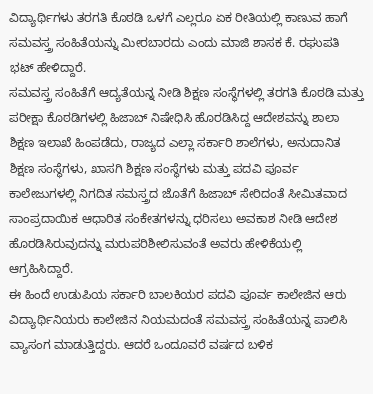ವಿದ್ಯಾರ್ಥಿಗಳು ತರಗತಿ ಕೊಠಡಿ ಒಳಗೆ ಎಲ್ಲರೂ ಏಕ ರೀತಿಯಲ್ಲಿ ಕಾಣುವ ಹಾಗೆ ಸಮವಸ್ತ್ರ ಸಂಹಿತೆಯನ್ನು ಮೀರಬಾರದು ಎಂದು ಮಾಜಿ ಶಾಸಕ ಕೆ. ರಘುಪತಿ ಭಟ್ ಹೇಳಿದ್ದಾರೆ.
ಸಮವಸ್ತ್ರ ಸಂಹಿತೆಗೆ ಆದ್ಯತೆಯನ್ನ ನೀಡಿ ಶಿಕ್ಷಣ ಸಂಸ್ಥೆಗಳಲ್ಲಿ ತರಗತಿ ಕೊಠಡಿ ಮತ್ತು ಪರೀಕ್ಷಾ ಕೊಠಡಿಗಳಲ್ಲಿ ಹಿಜಾಬ್ ನಿಷೇಧಿಸಿ ಹೊರಡಿಸಿದ್ದ ಆದೇಶವನ್ನು ಶಾಲಾ ಶಿಕ್ಷಣ ಇಲಾಖೆ ಹಿಂಪಡೆದು, ರಾಜ್ಯದ ಎಲ್ಲಾ ಸರ್ಕಾರಿ ಶಾಲೆಗಳು, ಅನುದಾನಿತ ಶಿಕ್ಷಣ ಸಂಸ್ಥೆಗಳು, ಖಾಸಗಿ ಶಿಕ್ಷಣ ಸಂಸ್ಥೆಗಳು ಮತ್ತು ಪದವಿ ಪೂರ್ವ ಕಾಲೇಜುಗಳಲ್ಲಿ ನಿಗದಿತ ಸಮಸ್ತ್ರದ ಜೊತೆಗೆ ಹಿಜಾಬ್ ಸೇರಿದಂತೆ ಸೀಮಿತವಾದ ಸಾಂಪ್ರದಾಯಿಕ ಆಧಾರಿತ ಸಂಕೇತಗಳನ್ನು ಧರಿಸಲು ಅವಕಾಶ ನೀಡಿ ಆದೇಶ ಹೊರಡಿಸಿರುವುದನ್ನು ಮರುಪರಿಶೀಲಿಸುವಂತೆ ಅವರು ಹೇಳಿಕೆಯಲ್ಲಿ ಆಗ್ರಹಿಸಿದ್ದಾರೆ.
ಈ ಹಿಂದೆ ಉಡುಪಿಯ ಸರ್ಕಾರಿ ಬಾಲಕಿಯರ ಪದವಿ ಪೂರ್ವ ಕಾಲೇಜಿನ ಆರು ವಿದ್ಯಾರ್ಥಿನಿಯರು ಕಾಲೇಜಿನ ನಿಯಮದಂತೆ ಸಮವಸ್ತ್ರ ಸಂಹಿತೆಯನ್ನ ಪಾಲಿಸಿ ವ್ಯಾಸಂಗ ಮಾಡುತ್ತಿದ್ದರು. ಆದರೆ ಒಂದೂವರೆ ವರ್ಷದ ಬಳಿಕ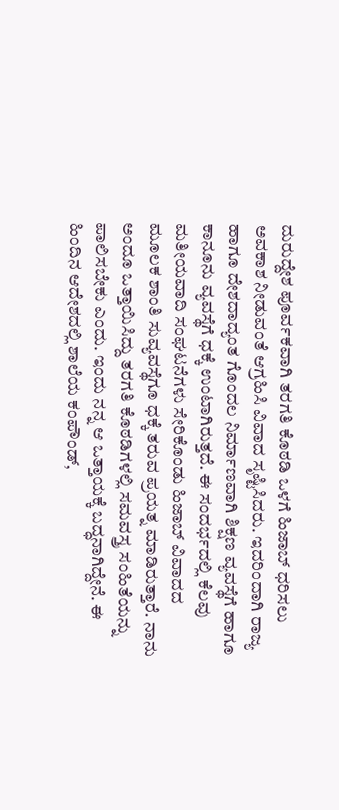ದುರುದ್ದೇಶ ಪೂರ್ವಕವಾಗಿ ತರಗತಿ ಕೊಠಡಿ ಒಳಗೆ ಹಿಜಾಬ್ ಧರಿಸಲು ಅವಕಾಶ ನೀಡುವಂತೆ ಆಗ್ರಹಿಸಿ ವಿವಾದ ಸೃಷ್ಟಿಸಿದರು. ಇದರಿಂದಾಗಿ ರಾಜ್ಯ ಹಾಗೂ ದೇಶದಾದ್ಯಂತ ಗೊಂದಲ ನಿರ್ಮಾಣವಾಗಿ ಶಿಕ್ಷಣ ವ್ಯವಸ್ಥೆಗೆ ಹಾಗೂ ಕಾನೂನು ವ್ಯವಸ್ಥೆಗೆ ಧಕ್ಕೆ ಉಂಟಾಗಿರುತ್ತದೆ. ಈ ಸಂದರ್ಭದಲ್ಲಿ ಕೆಲವು ಮತೀಯವಾದಿ ಸಂಘಟನೆಗಳು ಸೇರಿಕೊಂಡು ಹಿಜಾಬ್ ವಿವಾದದ ಮೂಲಕ ಶಾಂತಿ ಸುವ್ಯವಸ್ಥೆಗೂ ಧಕ್ಕೆ ತರುವ ಪ್ರಯತ್ನ ಮಾಡಿರುತ್ತಾರೆ. ನಾನು ಅಂದೂ ಒತ್ತಾಯಿಸಿದ್ದು ತರಗತಿ ಕೊಠಡಿಗಳಲ್ಲಿ ಸಮವಸ್ತ್ರ ಸಂಹಿತೆಯನ್ನು ಪಾಲಿಸಬೇಕು ಎಂದು. ಇಂದು ನನ್ನ ಆ ಒತ್ತಾಯಕ್ಕೆ ಬದ್ಧನಾಗಿದ್ದೇನೆ. ಈ ಹಿಂದಿನ ಆದೇಶದಲ್ಲಿ ಶಾಲೆಯ ಕಂಪೌಂಡ್,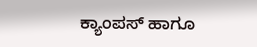ಕ್ಯಾಂಪಸ್ ಹಾಗೂ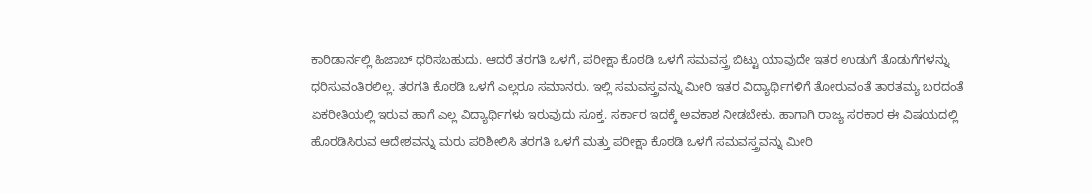ಕಾರಿಡಾರ್ನಲ್ಲಿ ಹಿಜಾಬ್ ಧರಿಸಬಹುದು. ಆದರೆ ತರಗತಿ ಒಳಗೆ, ಪರೀಕ್ಷಾ ಕೊಠಡಿ ಒಳಗೆ ಸಮವಸ್ತ್ರ ಬಿಟ್ಟು ಯಾವುದೇ ಇತರ ಉಡುಗೆ ತೊಡುಗೆಗಳನ್ನು ಧರಿಸುವಂತಿರಲಿಲ್ಲ. ತರಗತಿ ಕೊಠಡಿ ಒಳಗೆ ಎಲ್ಲರೂ ಸಮಾನರು. ಇಲ್ಲಿ ಸಮವಸ್ತ್ರವನ್ನು ಮೀರಿ ಇತರ ವಿದ್ಯಾರ್ಥಿಗಳಿಗೆ ತೋರುವಂತೆ ತಾರತಮ್ಯ ಬರದಂತೆ ಏಕರೀತಿಯಲ್ಲಿ ಇರುವ ಹಾಗೆ ಎಲ್ಲ ವಿದ್ಯಾರ್ಥಿಗಳು ಇರುವುದು ಸೂಕ್ತ. ಸರ್ಕಾರ ಇದಕ್ಕೆ ಅವಕಾಶ ನೀಡಬೇಕು. ಹಾಗಾಗಿ ರಾಜ್ಯ ಸರಕಾರ ಈ ವಿಷಯದಲ್ಲಿ ಹೊರಡಿಸಿರುವ ಆದೇಶವನ್ನು ಮರು ಪರಿಶೀಲಿಸಿ ತರಗತಿ ಒಳಗೆ ಮತ್ತು ಪರೀಕ್ಷಾ ಕೊಠಡಿ ಒಳಗೆ ಸಮವಸ್ತ್ರವನ್ನು ಮೀರಿ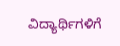ವಿದ್ಯಾರ್ಥಿಗಳಿಗೆ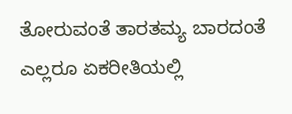ತೋರುವಂತೆ ತಾರತಮ್ಯ ಬಾರದಂತೆ ಎಲ್ಲರೂ ಏಕರೀತಿಯಲ್ಲಿ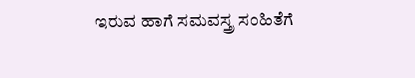ಇರುವ ಹಾಗೆ ಸಮವಸ್ತ್ರ ಸಂಹಿತೆಗೆ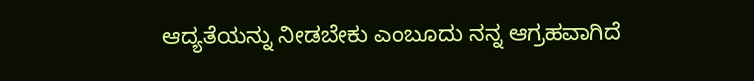ಆದ್ಯತೆಯನ್ನು ನೀಡಬೇಕು ಎಂಬೂದು ನನ್ನ ಆಗ್ರಹವಾಗಿದೆ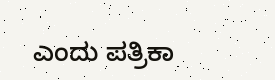ಎಂದು ಪತ್ರಿಕಾ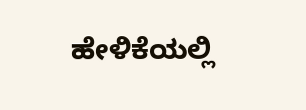ಹೇಳಿಕೆಯಲ್ಲಿ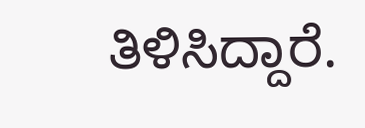ತಿಳಿಸಿದ್ದಾರೆ.